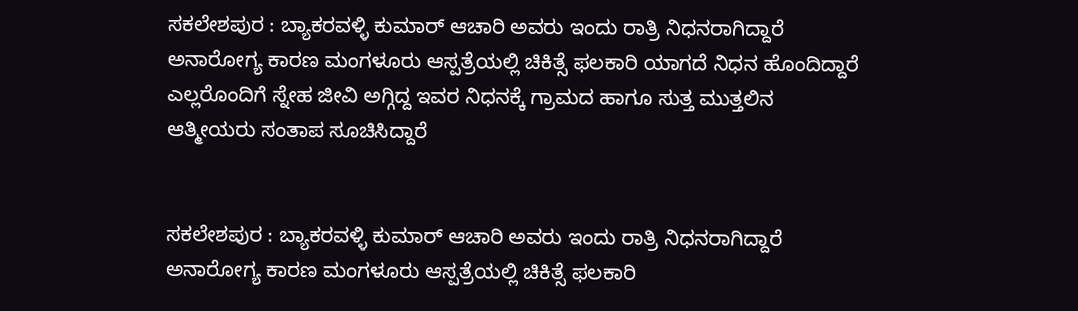ಸಕಲೇಶಪುರ : ಬ್ಯಾಕರವಳ್ಳಿ ಕುಮಾರ್ ಆಚಾರಿ ಅವರು ಇಂದು ರಾತ್ರಿ ನಿಧನರಾಗಿದ್ದಾರೆ
ಅನಾರೋಗ್ಯ ಕಾರಣ ಮಂಗಳೂರು ಆಸ್ಪತ್ರೆಯಲ್ಲಿ ಚಿಕಿತ್ಸೆ ಫಲಕಾರಿ ಯಾಗದೆ ನಿಧನ ಹೊಂದಿದ್ದಾರೆ
ಎಲ್ಲರೊಂದಿಗೆ ಸ್ನೇಹ ಜೀವಿ ಅಗ್ಗಿದ್ದ ಇವರ ನಿಧನಕ್ಕೆ ಗ್ರಾಮದ ಹಾಗೂ ಸುತ್ತ ಮುತ್ತಲಿನ ಆತ್ಮೀಯರು ಸಂತಾಪ ಸೂಚಿಸಿದ್ದಾರೆ


ಸಕಲೇಶಪುರ : ಬ್ಯಾಕರವಳ್ಳಿ ಕುಮಾರ್ ಆಚಾರಿ ಅವರು ಇಂದು ರಾತ್ರಿ ನಿಧನರಾಗಿದ್ದಾರೆ
ಅನಾರೋಗ್ಯ ಕಾರಣ ಮಂಗಳೂರು ಆಸ್ಪತ್ರೆಯಲ್ಲಿ ಚಿಕಿತ್ಸೆ ಫಲಕಾರಿ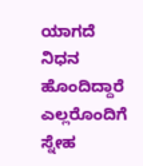ಯಾಗದೆ ನಿಧನ ಹೊಂದಿದ್ದಾರೆ
ಎಲ್ಲರೊಂದಿಗೆ ಸ್ನೇಹ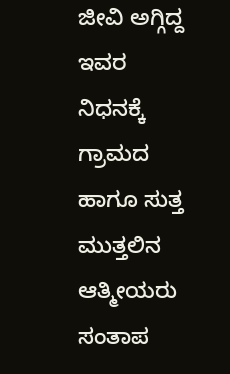ಜೀವಿ ಅಗ್ಗಿದ್ದ ಇವರ ನಿಧನಕ್ಕೆ ಗ್ರಾಮದ ಹಾಗೂ ಸುತ್ತ ಮುತ್ತಲಿನ ಆತ್ಮೀಯರು ಸಂತಾಪ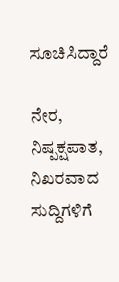ಸೂಚಿಸಿದ್ದಾರೆ

ನೇರ, ನಿಷ್ಪಕ್ಷಪಾತ, ನಿಖರವಾದ ಸುದ್ದಿಗಳಿಗೆ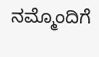ನಮ್ಮೊಂದಿಗೆ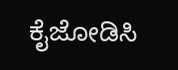ಕೈಜೋಡಿಸಿ